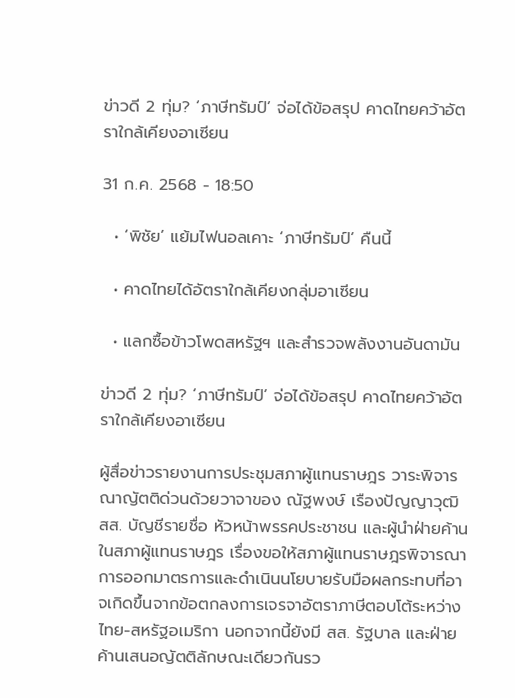ข่าวดี 2 ทุ่ม? ‘ภาษีทรัมป์’ จ่อได้ข้อสรุป คาดไทยคว้าอัตราใกล้เคียงอาเซียน

31 ก.ค. 2568 - 18:50

  • ‘พิชัย’ แย้มไฟนอลเคาะ ‘ภาษีทรัมป์’ คืนนี้

  • คาดไทยได้อัตราใกล้เคียงกลุ่มอาเซียน

  • แลกซื้อข้าวโพดสหรัฐฯ และสำรวจพลังงานอันดามัน

ข่าวดี 2 ทุ่ม? ‘ภาษีทรัมป์’ จ่อได้ข้อสรุป คาดไทยคว้าอัตราใกล้เคียงอาเซียน

ผู้สื่อข่าวรายงานการประชุมสภาผู้แทนราษฎร วาระพิจารณาญัตติด่วนด้วยวาจาของ ณัฐพงษ์ เรืองปัญญาวุฒิ สส. บัญชีรายชื่อ หัวหน้าพรรคประชาชน และผู้นำฝ่ายค้านในสภาผู้แทนราษฎร เรื่องขอให้สภาผู้แทนราษฎรพิจารณาการออกมาตรการและดำเนินนโยบายรับมือผลกระทบที่อาจเกิดขึ้นจากข้อตกลงการเจรจาอัตราภาษีตอบโต้ระหว่างไทย-สหรัฐอเมริกา นอกจากนี้ยังมี สส. รัฐบาล และฝ่ายค้านเสนอญัตติลักษณะเดียวกันรว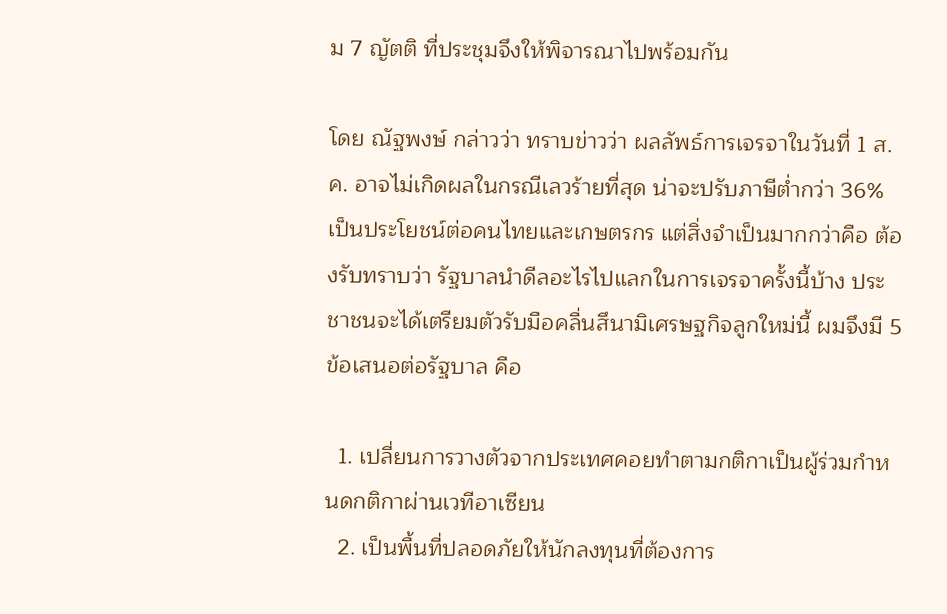ม 7 ญัตติ ที่ประชุมจึงให้พิจารณาไปพร้อมกัน

โดย ณัฐพงษ์ กล่าวว่า ทราบข่าวว่า ผลลัพธ์การเจรจาในวันที่ 1 ส.ค. อาจไม่เกิดผลในกรณีเลวร้ายที่สุด น่าจะปรับภาษีต่ำกว่า 36% เป็นประโยชน์ต่อคนไทยและเกษตรกร แต่สิ่งจำเป็นมากกว่าคือ ต้องรับทราบว่า รัฐบาลนำดีลอะไรไปแลกในการเจรจาครั้งนี้บ้าง ประชาชนจะได้เตรียมตัวรับมือคลื่นสึนามิเศรษฐกิจลูกใหม่นี้ ผมจึงมี 5 ข้อเสนอต่อรัฐบาล คือ

  1. เปลี่ยนการวางตัวจากประเทศคอยทำตามกติกาเป็นผู้ร่วมกำหนดกติกาผ่านเวทีอาเซียน
  2. เป็นพื้นที่ปลอดภัยให้นักลงทุนที่ต้องการ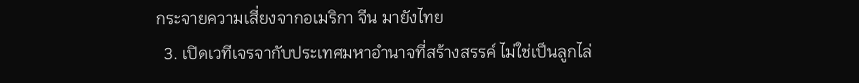กระจายความเสี่ยงจากอเมริกา จีน มายังไทย
  3. เปิดเวทีเจรจากับประเทศมหาอำนาจที่สร้างสรรค์ ไม่ใช่เป็นลูกไล่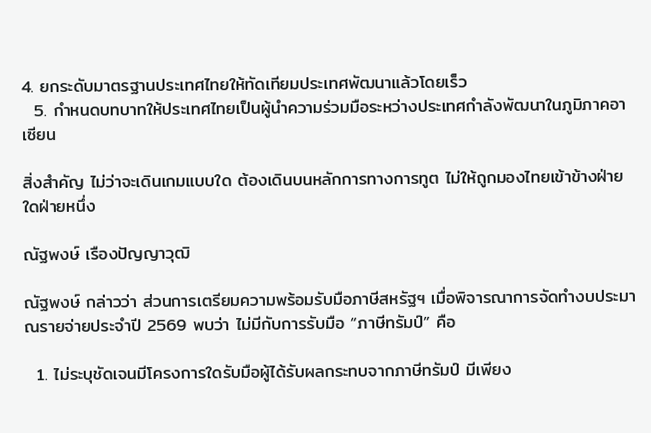4. ยกระดับมาตรฐานประเทศไทยให้ทัดเทียมประเทศพัฒนาแล้วโดยเร็ว
  5. กำหนดบทบาทให้ประเทศไทยเป็นผู้นำความร่วมมือระหว่างประเทศกำลังพัฒนาในภูมิภาคอาเซียน

สิ่งสำคัญ ไม่ว่าจะเดินเกมแบบใด ต้องเดินบนหลักการทางการทูต ไม่ให้ถูกมองไทยเข้าข้างฝ่ายใดฝ่ายหนึ่ง

ณัฐพงษ์ เรืองปัญญาวุฒิ

ณัฐพงษ์ กล่าวว่า ส่วนการเตรียมความพร้อมรับมือภาษีสหรัฐฯ เมื่อพิจารณาการจัดทำงบประมาณรายจ่ายประจำปี 2569 พบว่า ไม่มีกับการรับมือ “ภาษีทรัมป์” คือ

  1. ไม่ระบุชัดเจนมีโครงการใดรับมือผู้ได้รับผลกระทบจากภาษีทรัมป์ มีเพียง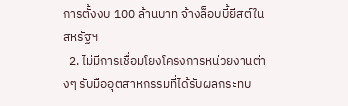การตั้งงบ 100 ล้านบาท จ้างล็อบบี้ยีสต์ในสหรัฐฯ
  2. ไม่มีการเชื่อมโยงโครงการหน่วยงานต่างๆ รับมืออุตสาหกรรมที่ได้รับผลกระทบ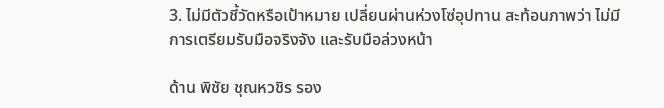3. ไม่มีตัวชี้วัดหรือเป้าหมาย เปลี่ยนผ่านห่วงโซ่อุปทาน สะท้อนภาพว่า ไม่มีการเตรียมรับมือจริงจัง และรับมือล่วงหน้า

ด้าน พิชัย ชุณหวชิร รอง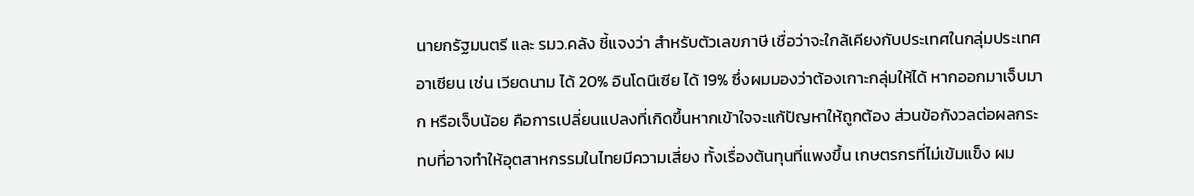นายกรัฐมนตรี และ รมว.คลัง ชี้แจงว่า สำหรับตัวเลขภาษี เชื่อว่าจะใกล้เคียงกับประเทศในกลุ่มประเทศอาเซียน เช่น เวียดนาม ได้ 20% อินโดนีเซีย ได้ 19% ซึ่งผมมองว่าต้องเกาะกลุ่มให้ได้ หากออกมาเจ็บมาก หรือเจ็บน้อย คือการเปลี่ยนแปลงที่เกิดขึ้นหากเข้าใจจะแก้ปัญหาให้ถูกต้อง ส่วนข้อกังวลต่อผลกระทบที่อาจทำให้อุตสาหกรรมในไทยมีความเสี่ยง ทั้งเรื่องต้นทุนที่แพงขึ้น เกษตรกรที่ไม่เข้มแข็ง ผม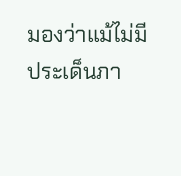มองว่าแม้ไม่มีประเด็นภา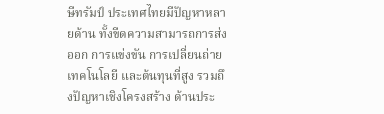ษีทรัมป์ ประเทศไทยมีปัญหาหลายด้าน ทั้งขีดความสามารถการส่งออก การแข่งขัน การเปลี่ยนถ่ายเทคโนโลยี และต้นทุนที่สูง รวมถึงปัญหาเชิงโครงสร้าง ด้านประ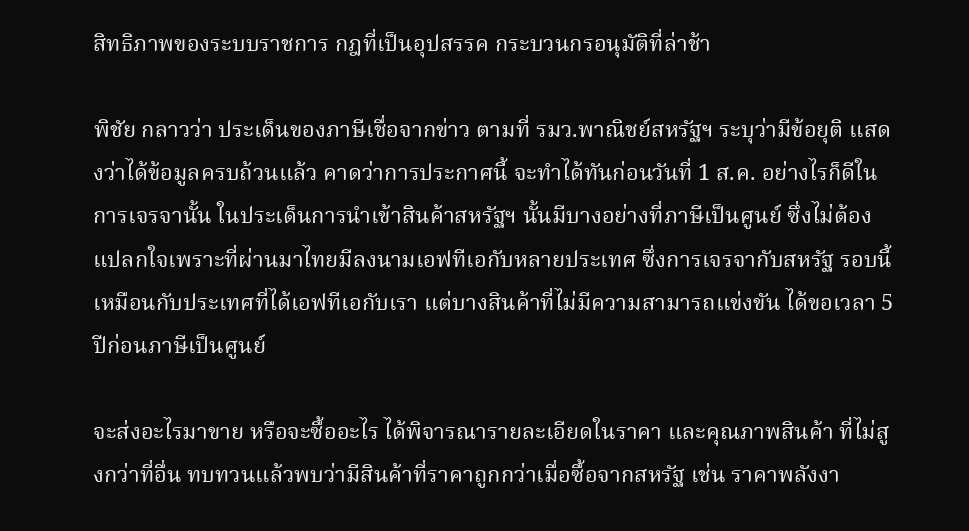สิทธิภาพของระบบราชการ กฎที่เป็นอุปสรรค กระบวนกรอนุมัติที่ล่าช้า

พิชัย กลาวว่า ประเด็นของภาษีเชื่อจากข่าว ตามที่ รมว.พาณิชย์สหรัฐฯ ระบุว่ามีข้อยุติ แสดงว่าได้ข้อมูลครบถ้วนแล้ว คาดว่าการประกาศนี้ จะทำได้ทันก่อนวันที่ 1 ส.ค. อย่างไรก็ดีในการเจรจานั้น ในประเด็นการนำเข้าสินค้าสหรัฐฯ นั้นมีบางอย่างที่ภาษีเป็นศูนย์ ซึ่งไม่ต้องแปลกใจเพราะที่ผ่านมาไทยมีลงนามเอฟทีเอกับหลายประเทศ ซึ่งการเจรจากับสหรัฐ รอบนี้เหมือนกับประเทศที่ได้เอฟทีเอกับเรา แต่บางสินค้าที่ไม่มีความสามารถแข่งขัน ได้ขอเวลา 5 ปีก่อนภาษีเป็นศูนย์

จะส่งอะไรมาขาย หรือจะซื้ออะไร ได้พิจารณารายละเอียดในราคา และคุณภาพสินค้า ที่ไม่สูงกว่าที่อื่น ทบทวนแล้วพบว่ามีสินค้าที่ราคาถูกกว่าเมื่อซื้อจากสหรัฐ เช่น ราคาพลังงา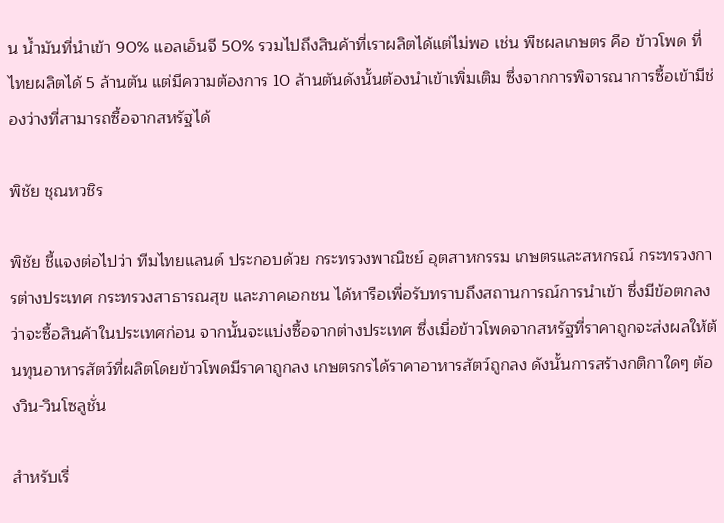น น้ำมันที่นำเข้า 90% แอลเอ็นจี 50% รวมไปถึงสินค้าที่เราผลิตได้แต่ไม่พอ เช่น พืชผลเกษตร คือ ข้าวโพด ที่ไทยผลิตได้ 5 ล้านตัน แต่มีความต้องการ 10 ล้านตันดังนั้นต้องนำเข้าเพิ่มเติม ซึ่งจากการพิจารณาการซื้อเข้ามีช่องว่างที่สามารถซื้อจากสหรัฐได้

พิชัย ชุณหวชิร

พิชัย ชี้แจงต่อไปว่า ทีมไทยแลนด์ ประกอบด้วย กระทรวงพาณิชย์ อุตสาหกรรม เกษตรและสหกรณ์ กระทรวงการต่างประเทศ กระทรวงสาธารณสุข และภาคเอกชน ได้หารือเพื่อรับทราบถึงสถานการณ์การนำเข้า ซึ่งมีข้อตกลงว่าจะซื้อสินค้าในประเทศก่อน จากนั้นจะแบ่งซื้อจากต่างประเทศ ซึ่งเมื่อข้าวโพดจากสหรัฐที่ราคาถูกจะส่งผลให้ต้นทุนอาหารสัตว์ที่ผลิตโดยข้าวโพดมีราคาถูกลง เกษตรกรได้ราคาอาหารสัตว์ถูกลง ดังนั้นการสร้างกติกาใดๆ ต้องวิน-วินโซลูชั่น

สำหรับเรื่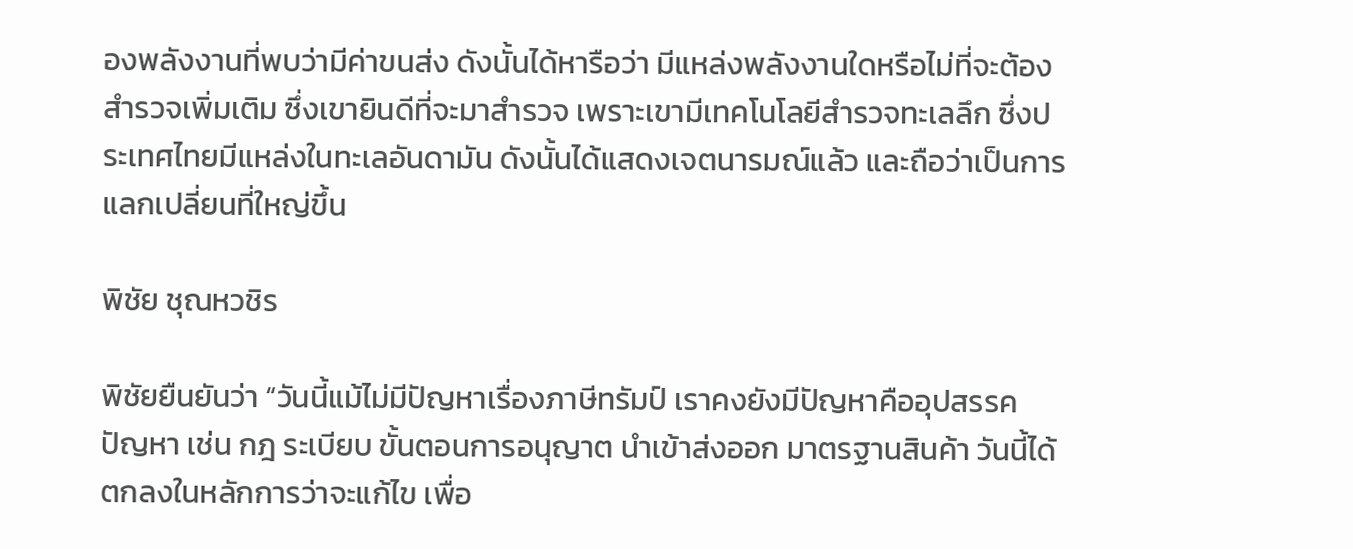องพลังงานที่พบว่ามีค่าขนส่ง ดังนั้นได้หารือว่า มีแหล่งพลังงานใดหรือไม่ที่จะต้องสำรวจเพิ่มเติม ซึ่งเขายินดีที่จะมาสำรวจ เพราะเขามีเทคโนโลยีสำรวจทะเลลึก ซึ่งประเทศไทยมีแหล่งในทะเลอันดามัน ดังนั้นได้แสดงเจตนารมณ์แล้ว และถือว่าเป็นการแลกเปลี่ยนที่ใหญ่ขึ้น

พิชัย ชุณหวชิร

พิชัยยืนยันว่า “วันนี้แม้ไม่มีปัญหาเรื่องภาษีทรัมป์ เราคงยังมีปัญหาคืออุปสรรค ปัญหา เช่น กฎ ระเบียบ ขั้นตอนการอนุญาต นำเข้าส่งออก มาตรฐานสินค้า วันนี้ได้ตกลงในหลักการว่าจะแก้ไข เพื่อ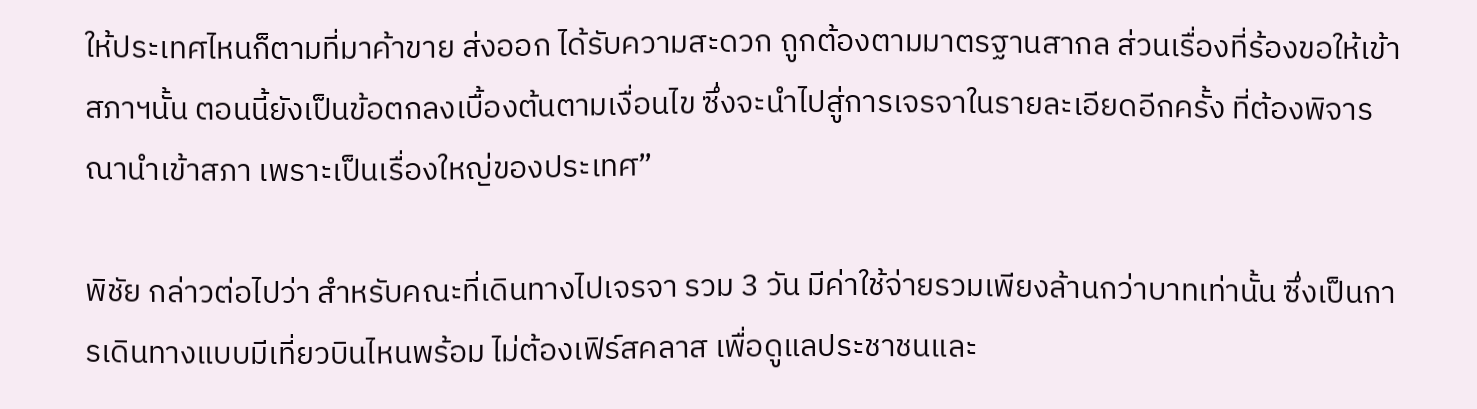ให้ประเทศไหนก็ตามที่มาค้าขาย ส่งออก ได้รับความสะดวก ถูกต้องตามมาตรฐานสากล ส่วนเรื่องที่ร้องขอให้เข้าสภาฯนั้น ตอนนี้ยังเป็นข้อตกลงเบื้องต้นตามเงื่อนไข ซึ่งจะนำไปสู่การเจรจาในรายละเอียดอีกครั้ง ที่ต้องพิจารณานำเข้าสภา เพราะเป็นเรื่องใหญ่ของประเทศ”

พิชัย กล่าวต่อไปว่า สำหรับคณะที่เดินทางไปเจรจา รวม 3 วัน มีค่าใช้จ่ายรวมเพียงล้านกว่าบาทเท่านั้น ซึ่งเป็นการเดินทางแบบมีเที่ยวบินไหนพร้อม ไม่ต้องเฟิร์สคลาส เพื่อดูแลประชาชนและ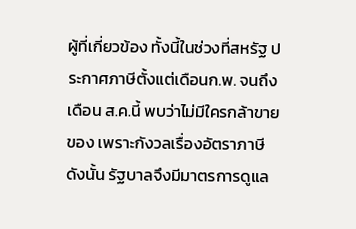ผู้ที่เกี่ยวข้อง ทั้งนี้ในช่วงที่สหรัฐ ประกาศภาษีตั้งแต่เดือนก.พ. จนถึงเดือน ส.ค.นี้ พบว่าไม่มีใครกล้าขายของ เพราะกังวลเรื่องอัตราภาษีดังนั้น รัฐบาลจึงมีมาตรการดูแล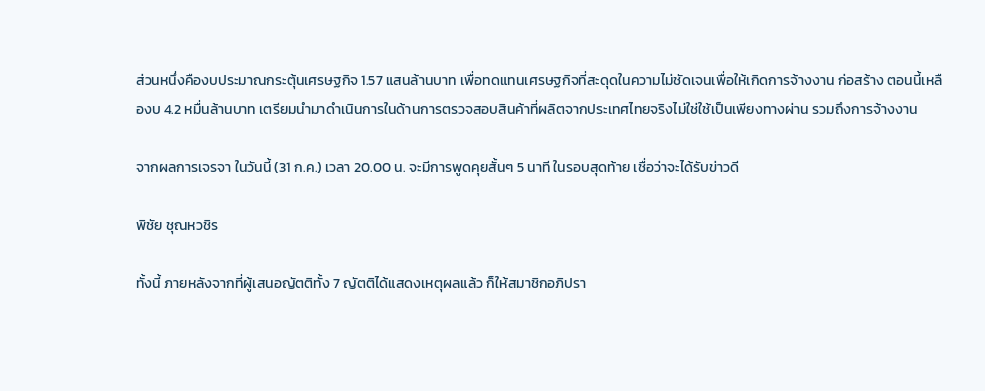ส่วนหนึ่งคืองบประมาณกระตุ้นเศรษฐกิจ 1.57 แสนล้านบาท เพื่อทดแทนเศรษฐกิจที่สะดุดในความไม่ชัดเจนเพื่อให้เกิดการจ้างงาน ก่อสร้าง ตอนนี้เหลืองบ 4.2 หมื่นล้านบาท เตรียมนำมาดำเนินการในด้านการตรวจสอบสินค้าที่ผลิตจากประเทศไทยจริงไม่ใช่ใช้เป็นเพียงทางผ่าน รวมถึงการจ้างงาน

จากผลการเจรจา ในวันนี้ (31 ก.ค.) เวลา 20.00 น. จะมีการพูดคุยสั้นๆ 5 นาที ในรอบสุดท้าย เชื่อว่าจะได้รับข่าวดี

พิชัย ชุณหวชิร

ทั้งนี้ ภายหลังจากที่ผู้เสนอญัตติทั้ง 7 ญัตติได้แสดงเหตุผลแล้ว ก็ให้สมาชิกอภิปรา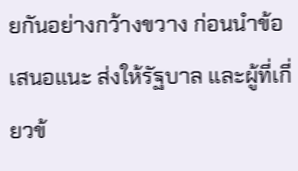ยกันอย่างกว้างขวาง ก่อนนำข้อเสนอแนะ ส่งให้รัฐบาล และผู้ที่เกี่ยวข้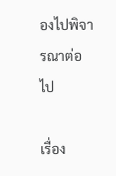องไปพิจารณาต่อไป

เรื่อง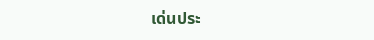เด่นประ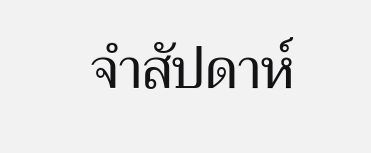จำสัปดาห์